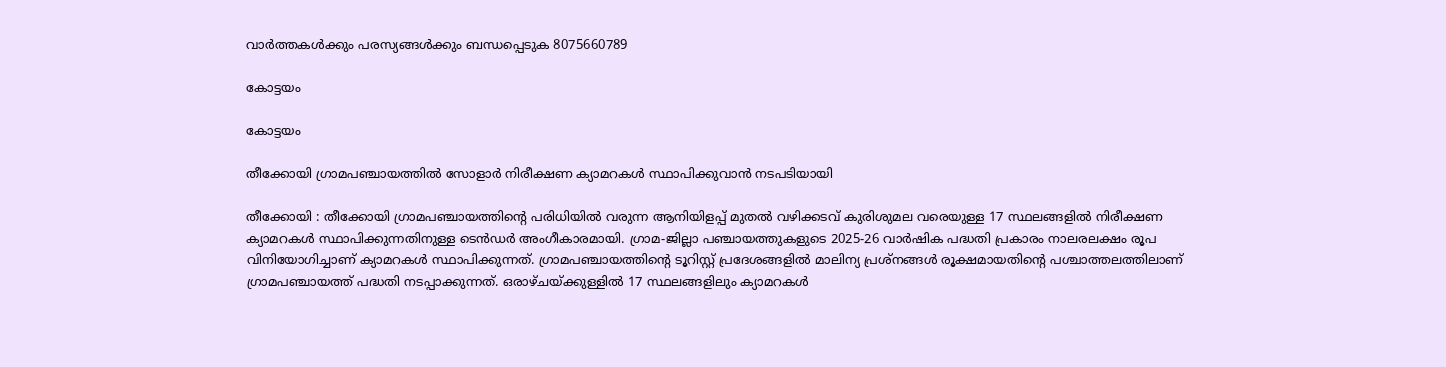വാർത്തകൾക്കും പരസ്യങ്ങൾക്കും ബന്ധപ്പെടുക 8075660789

കോട്ടയം

കോട്ടയം

തീക്കോയി ഗ്രാമപഞ്ചായത്തിൽ സോളാർ നിരീക്ഷണ ക്യാമറകൾ സ്ഥാപിക്കുവാൻ നടപടിയായി

തീക്കോയി : തീക്കോയി ഗ്രാമപഞ്ചായത്തിന്റെ പരിധിയിൽ വരുന്ന ആനിയിളപ്പ് മുതൽ വഴിക്കടവ് കുരിശുമല വരെയുള്ള 17 സ്ഥലങ്ങളിൽ നിരീക്ഷണ ക്യാമറകൾ സ്ഥാപിക്കുന്നതിനുള്ള ടെൻഡർ അംഗീകാരമായി. ഗ്രാമ-ജില്ലാ പഞ്ചായത്തുകളുടെ 2025-26 വാർഷിക പദ്ധതി പ്രകാരം നാലരലക്ഷം രൂപ വിനിയോഗിച്ചാണ് ക്യാമറകൾ സ്ഥാപിക്കുന്നത്. ഗ്രാമപഞ്ചായത്തിന്റെ ടൂറിസ്റ്റ് പ്രദേശങ്ങളിൽ മാലിന്യ പ്രശ്നങ്ങൾ രൂക്ഷമായതിന്റെ പശ്ചാത്തലത്തിലാണ് ഗ്രാമപഞ്ചായത്ത് പദ്ധതി നടപ്പാക്കുന്നത്. ഒരാഴ്ചയ്ക്കുള്ളിൽ 17 സ്ഥലങ്ങളിലും ക്യാമറകൾ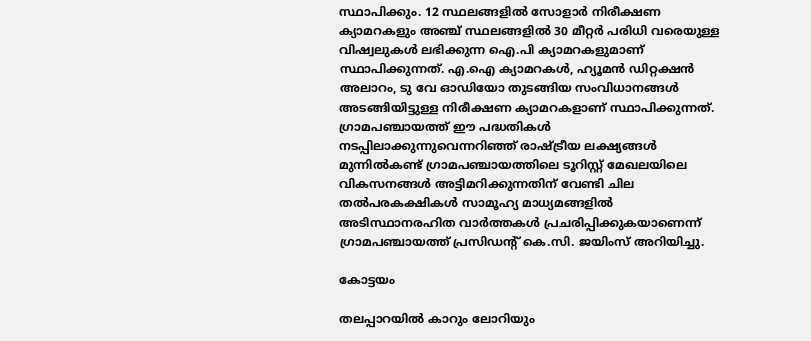സ്ഥാപിക്കും. 12 സ്ഥലങ്ങളിൽ സോളാർ നിരീക്ഷണ ക്യാമറകളും അഞ്ച് സ്ഥലങ്ങളിൽ 30 മീറ്റർ പരിധി വരെയുള്ള വിഷ്വലുകൾ ലഭിക്കുന്ന ഐ.പി ക്യാമറകളുമാണ് സ്ഥാപിക്കുന്നത്. എ.ഐ ക്യാമറകൾ, ഹ്യൂമൻ ഡിറ്റക്ഷൻ അലാറം, ടു വേ ഓഡിയോ തുടങ്ങിയ സംവിധാനങ്ങൾ അടങ്ങിയിട്ടുള്ള നിരീക്ഷണ ക്യാമറകളാണ് സ്ഥാപിക്കുന്നത്.      ഗ്രാമപഞ്ചായത്ത്‌ ഈ പദ്ധതികൾ നടപ്പിലാക്കുന്നുവെന്നറിഞ്ഞ് രാഷ്ട്രീയ ലക്ഷ്യങ്ങൾ മുന്നിൽകണ്ട് ഗ്രാമപഞ്ചായത്തിലെ ടൂറിസ്റ്റ് മേഖലയിലെ വികസനങ്ങൾ അട്ടിമറിക്കുന്നതിന് വേണ്ടി ചില തൽപരകക്ഷികൾ സാമൂഹ്യ മാധ്യമങ്ങളിൽ അടിസ്ഥാനരഹിത വാർത്തകൾ പ്രചരിപ്പിക്കുകയാണെന്ന് ഗ്രാമപഞ്ചായത്ത് പ്രസിഡന്റ് കെ.സി. ജയിംസ് അറിയിച്ചു.

കോട്ടയം

തലപ്പാറയിൽ കാറും ലോറിയും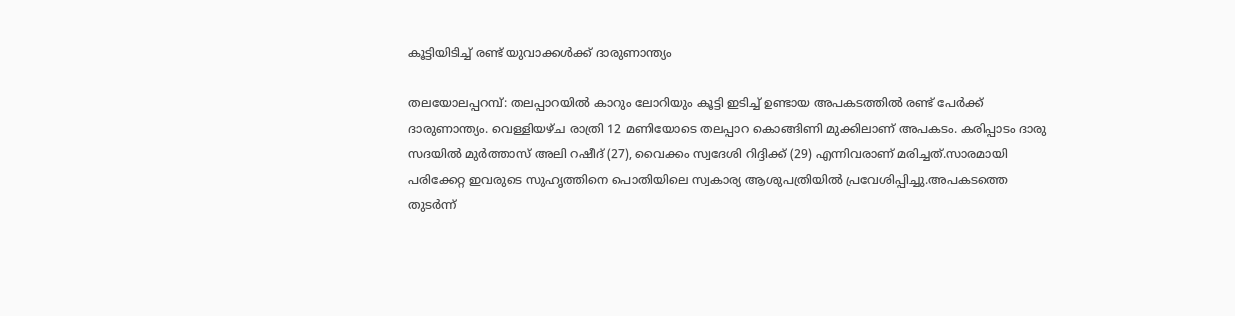കൂട്ടിയിടിച്ച് രണ്ട് യുവാക്കൾക്ക് ദാരുണാന്ത്യം

തലയോലപ്പറമ്പ്: തലപ്പാറയിൽ കാറും ലോറിയും കൂട്ടി ഇടിച്ച് ഉണ്ടായ അപകടത്തിൽ രണ്ട് പേർക്ക് ദാരുണാന്ത്യം. വെള്ളിയഴ്ച രാത്രി 12 മണിയോടെ തലപ്പാറ കൊങ്ങിണി മുക്കിലാണ് അപകടം. കരിപ്പാടം ദാരു സദയിൽ മുർത്താസ് അലി റഷീദ് (27), വൈക്കം സ്വദേശി റിദ്ദിക്ക് (29) എന്നിവരാണ് മരിച്ചത്.സാരമായി പരിക്കേറ്റ ഇവരുടെ സുഹൃത്തിനെ പൊതിയിലെ സ്വകാര്യ ആശുപത്രിയിൽ പ്രവേശിപ്പിച്ചു.അപകടത്തെ തുടർന്ന്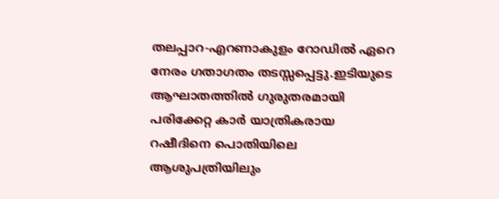തലപ്പാറ-എറണാകുളം റോഡിൽ ഏറെ നേരം ഗതാഗതം തടസ്സപ്പെട്ടു.ഇടിയുടെ ആഘാതത്തിൽ ഗുരുതരമായി പരിക്കേറ്റ കാർ യാത്രികരായ റഷീദിനെ പൊതിയിലെ ആശുപത്രിയിലും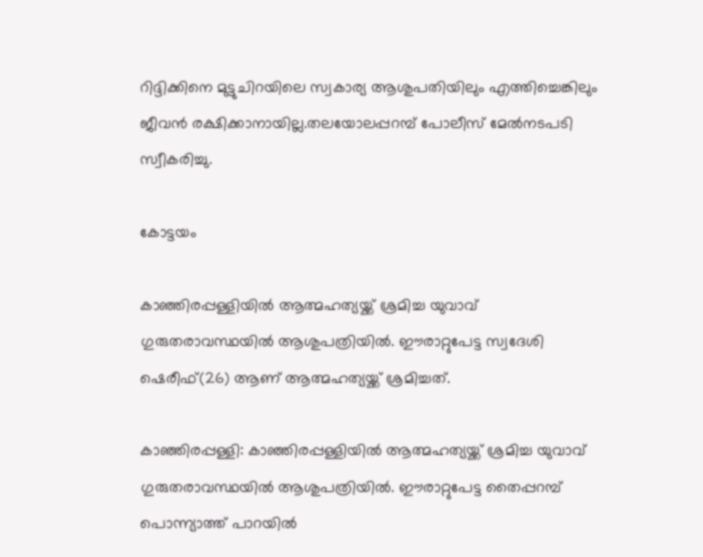റിദ്ദിക്കിനെ മുട്ടുചിറയിലെ സ്വകാര്യ ആശുപതിയിലും എത്തിച്ചെങ്കിലും ജീവൻ രക്ഷിക്കാനായില്ല.തലയോലപ്പറമ്പ് പോലീസ് മേൽനടപടി സ്വീകരിച്ചു.

കോട്ടയം

കാഞ്ഞിരപ്പള്ളിയിൽ ആത്മഹത്യയ്ക്ക് ശ്രമിച്ച യുവാവ് ഗുരുതരാവസ്ഥയിൽ ആശുപത്രിയിൽ. ഈരാറ്റുപേട്ട സ്വദേശി ഷെരീഫ്(26) ആണ് ആത്മഹത്യയ്ക്ക് ശ്രമിച്ചത്.

കാഞ്ഞിരപ്പള്ളി: കാഞ്ഞിരപ്പള്ളിയിൽ ആത്മഹത്യയ്ക്ക് ശ്രമിച്ച യുവാവ് ഗുരുതരാവസ്ഥയിൽ ആശുപത്രിയിൽ. ഈരാറ്റുപേട്ട തൈപ്പറമ്പ് പൊന്ന്യാത്ത് പാറയിൽ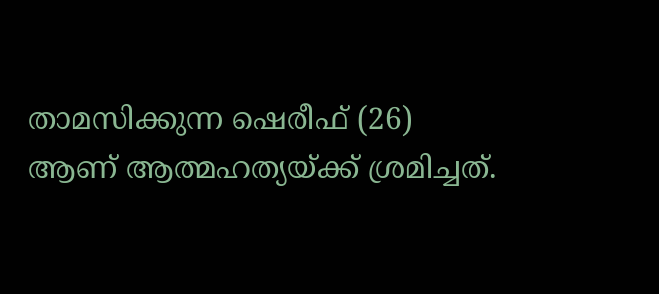താമസിക്കുന്ന ഷെരീഫ് (26) ആണ് ആത്മഹത്യയ്ക്ക് ശ്രമിച്ചത്.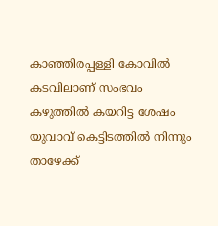കാഞ്ഞിരപ്പള്ളി കോവിൽ കടവിലാണ് സംഭവം കഴുത്തിൽ കയറിട്ട ശേഷം യുവാവ് കെട്ടിടത്തിൽ നിന്നും താഴേക്ക്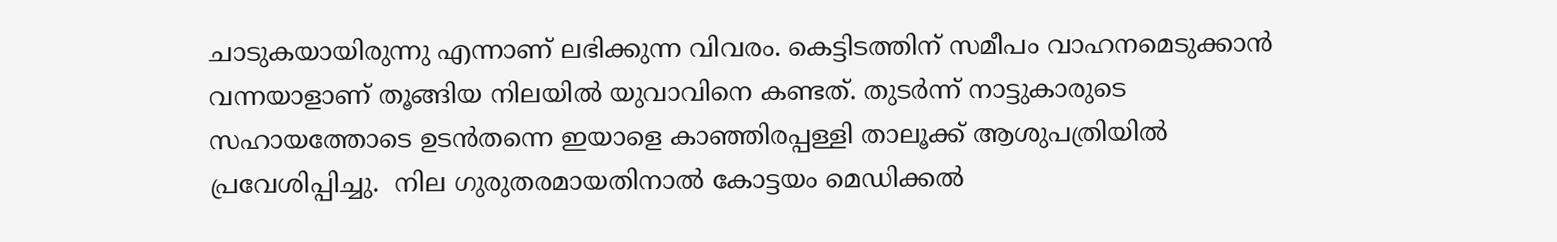ചാടുകയായിരുന്നു എന്നാണ് ലഭിക്കുന്ന വിവരം. കെട്ടിടത്തിന് സമീപം വാഹനമെടുക്കാൻ വന്നയാളാണ് തൂങ്ങിയ നിലയിൽ യുവാവിനെ കണ്ടത്. തുടർന്ന് നാട്ടുകാരുടെ സഹായത്തോടെ ഉടൻതന്നെ ഇയാളെ കാഞ്ഞിരപ്പള്ളി താലൂക്ക് ആശുപത്രിയിൽ പ്രവേശിപ്പിച്ചു.  നില ഗുരുതരമായതിനാൽ കോട്ടയം മെഡിക്കൽ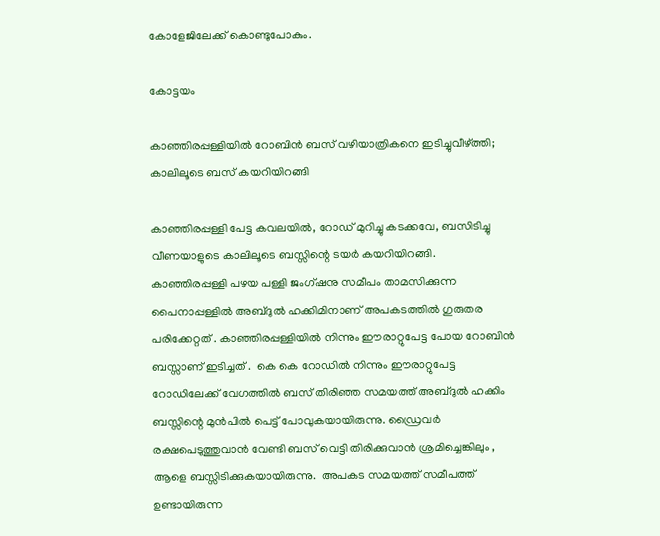കോളേജിലേക്ക് കൊണ്ടുപോകും.

കോട്ടയം

കാഞ്ഞിരപ്പള്ളിയിൽ റോബിൻ ബസ് വഴിയാത്രികനെ ഇടിച്ചുവീഴ്ത്തി; കാലിലൂടെ ബസ് കയറിയിറങ്ങി

കാഞ്ഞിരപ്പള്ളി പേട്ട കവലയിൽ, റോഡ് മുറിച്ചു കടക്കവേ, ബസിടിച്ചു വീണയാളുടെ കാലിലൂടെ ബസ്സിന്റെ ടയർ കയറിയിറങ്ങി.  കാഞ്ഞിരപ്പള്ളി പഴയ പള്ളി ജംഗ്ഷനു സമീപം താമസിക്കുന്ന പൈനാപ്പള്ളിൽ അബ്ദുൽ ഹക്കിമിനാണ് അപകടത്തിൽ ഗുരുതര പരിക്കേറ്റത് . കാഞ്ഞിരപ്പള്ളിയിൽ നിന്നും ഈരാറ്റുപേട്ട പോയ റോബിൻ ബസ്സാണ് ഇടിച്ചത് .  കെ കെ റോഡിൽ നിന്നും ഈരാറ്റുപേട്ട റോഡിലേക്ക് വേഗത്തിൽ ബസ് തിരിഞ്ഞ സമയത്ത് അബ്ദുൽ ഹക്കിം ബസ്സിന്റെ മുൻപിൽ പെട്ട് പോവുകയായിരുന്നു. ഡ്രൈവർ രക്ഷപെടുത്തുവാൻ വേണ്ടി ബസ് വെട്ടി തിരിക്കുവാൻ ശ്രമിച്ചെങ്കിലും , ആളെ ബസ്സിടിക്കുകയായിരുന്നു.  അപകട സമയത്ത് സമീപത്ത് ഉണ്ടായിരുന്ന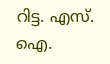റിട്ട. എസ്. ഐ.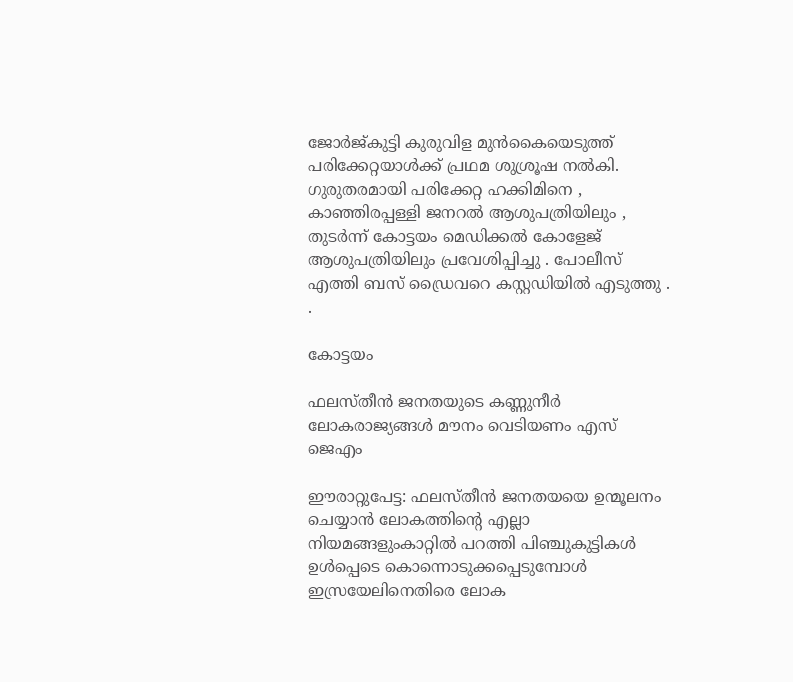ജോർജ്കുട്ടി കുരുവിള മുൻകൈയെടുത്ത് പരിക്കേറ്റയാൾക്ക് പ്രഥമ ശുശ്രൂഷ നൽകി. ഗുരുതരമായി പരിക്കേറ്റ ഹക്കിമിനെ , കാഞ്ഞിരപ്പള്ളി ജനറൽ ആശുപത്രിയിലും , തുടർന്ന് കോട്ടയം മെഡിക്കൽ കോളേജ് ആശുപത്രിയിലും പ്രവേശിപ്പിച്ചു . പോലീസ് എത്തി ബസ് ഡ്രൈവറെ കസ്റ്റഡിയിൽ എടുത്തു . .

കോട്ടയം

ഫലസ്തീൻ ജനതയുടെ കണ്ണുനീർ ലോകരാജ്യങ്ങൾ മൗനം വെടിയണം എസ് ജെഎം

ഈരാറ്റുപേട്ട: ഫലസ്തീൻ ജനതയയെ ഉന്മൂലനം ചെയ്യാൻ ലോകത്തിന്റെ എല്ലാ നിയമങ്ങളുംകാറ്റിൽ പറത്തി പിഞ്ചുകുട്ടികൾ ഉൾപ്പെടെ കൊന്നൊടുക്കപ്പെടുമ്പോൾ ഇസ്രയേലിനെതിരെ ലോക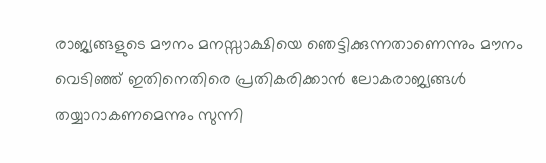രാജ്യങ്ങളുടെ മൗനം മനസ്സാക്ഷിയെ ഞെട്ടിക്കുന്നതാണെന്നും മൗനം വെടിഞ്ഞ് ഇതിനെതിരെ പ്രതികരിക്കാൻ ലോകരാജ്യങ്ങൾ തയ്യാറാകണമെന്നും സുന്നി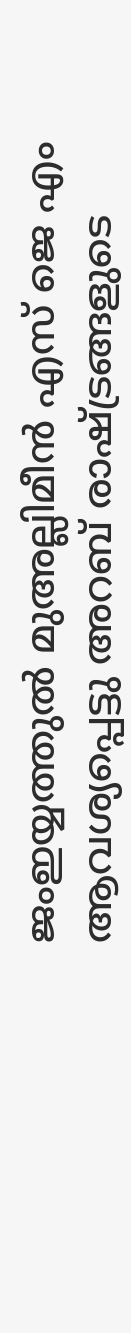ജംഇയ്യത്തുൽ മുഅല്ലിമീൻ എസ് ജെ എം ആവശ്യപ്പെട്ടു അറബ് രാഷ്ട്രങ്ങളുടെ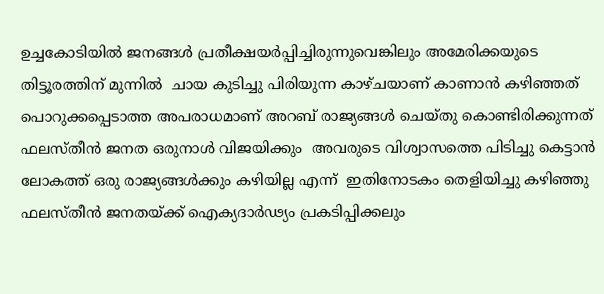ഉച്ചകോടിയിൽ ജനങ്ങൾ പ്രതീക്ഷയർപ്പിച്ചിരുന്നുവെങ്കിലും അമേരിക്കയുടെ തിട്ടൂരത്തിന് മുന്നിൽ  ചായ കുടിച്ചു പിരിയുന്ന കാഴ്ചയാണ് കാണാൻ കഴിഞ്ഞത് പൊറുക്കപ്പെടാത്ത അപരാധമാണ് അറബ് രാജ്യങ്ങൾ ചെയ്തു കൊണ്ടിരിക്കുന്നത്  ഫലസ്തീൻ ജനത ഒരുനാൾ വിജയിക്കും  അവരുടെ വിശ്വാസത്തെ പിടിച്ചു കെട്ടാൻ  ലോകത്ത് ഒരു രാജ്യങ്ങൾക്കും കഴിയില്ല എന്ന്  ഇതിനോടകം തെളിയിച്ചു കഴിഞ്ഞു  ഫലസ്തീൻ ജനതയ്ക്ക് ഐക്യദാർഢ്യം പ്രകടിപ്പിക്കലും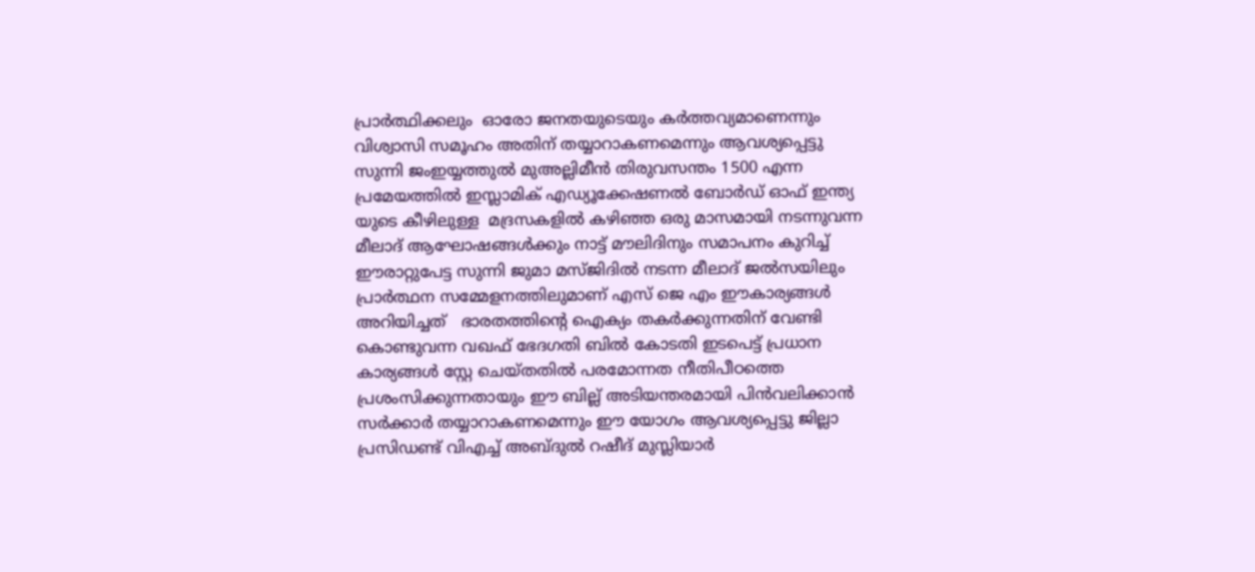പ്രാർത്ഥിക്കലും  ഓരോ ജനതയുടെയും കർത്തവ്യമാണെന്നും വിശ്വാസി സമൂഹം അതിന് തയ്യാറാകണമെന്നും ആവശ്യപ്പെട്ടു സുന്നി ജംഇയ്യത്തുൽ മുഅല്ലിമീൻ തിരുവസന്തം 1500 എന്ന പ്രമേയത്തിൽ ഇസ്ലാമിക് എഡ്യൂക്കേഷണൽ ബോർഡ് ഓഫ് ഇന്ത്യ യുടെ കീഴിലുള്ള  മദ്രസകളിൽ കഴിഞ്ഞ ഒരു മാസമായി നടന്നുവന്ന മീലാദ് ആഘോഷങ്ങൾക്കും നാട്ട് മൗലിദിനും സമാപനം കുറിച്ച്  ഈരാറ്റുപേട്ട സുന്നി ജുമാ മസ്ജിദിൽ നടന്ന മീലാദ് ജൽസയിലും പ്രാർത്ഥന സമ്മേളനത്തിലുമാണ് എസ് ജെ എം ഈകാര്യങ്ങൾ അറിയിച്ചത്   ഭാരതത്തിന്റെ ഐക്യം തകർക്കുന്നതിന് വേണ്ടി കൊണ്ടുവന്ന വഖഫ് ഭേദഗതി ബിൽ കോടതി ഇടപെട്ട് പ്രധാന കാര്യങ്ങൾ സ്റ്റേ ചെയ്തതിൽ പരമോന്നത നീതിപീഠത്തെ പ്രശംസിക്കുന്നതായും ഈ ബില്ല് അടിയന്തരമായി പിൻവലിക്കാൻ സർക്കാർ തയ്യാറാകണമെന്നും ഈ യോഗം ആവശ്യപ്പെട്ടു ജില്ലാ പ്രസിഡണ്ട് വിഎച്ച് അബ്ദുൽ റഷീദ് മുസ്ലിയാർ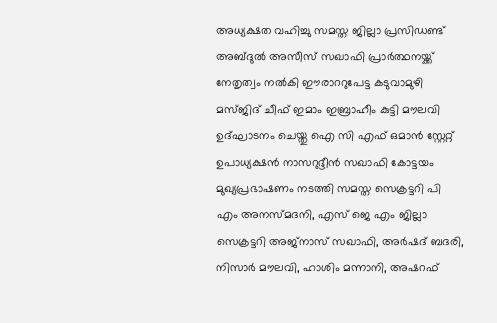അധ്യക്ഷത വഹിച്ചു സമസ്ത ജില്ലാ പ്രസിഡണ്ട് അബ്ദുൽ അസീസ് സഖാഫി പ്രാർത്ഥനയ്ക്ക് നേതൃത്വം നൽകി ഈരാററുപേട്ട കടുവാമുഴി മസ്ജിദ് ചീഫ് ഇമാം ഇബ്രാഹീം കുട്ടി മൗലവി ഉദ്ഘാടനം ചെയ്തു ഐ സി എഫ് ഒമാൻ സ്റ്റേറ്റ് ഉപാധ്യക്ഷൻ നാസറുദ്ദീൻ സഖാഫി കോട്ടയം മുഖ്യപ്രഭാഷണം നടത്തി സമസ്ത സെക്രട്ടറി പി എം അനസ്മദനി, എസ് ജെ എം ജില്ലാ സെക്രട്ടറി അജ്നാസ് സഖാഫി, അർഷദ് ബദരി, നിസാർ മൗലവി, ഹാശിം മന്നാനി, അഷറഫ്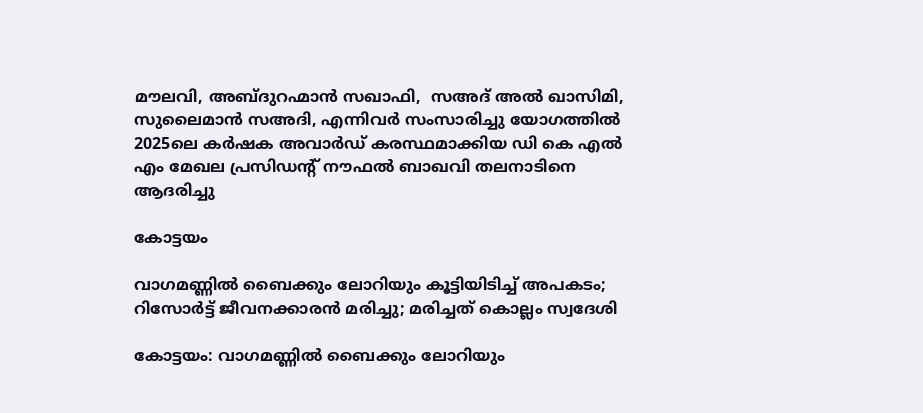മൗലവി, അബ്ദുറഹ്മാൻ സഖാഫി,  സഅദ് അൽ ഖാസിമി, സുലൈമാൻ സഅദി, എന്നിവർ സംസാരിച്ചു യോഗത്തിൽ 2025ലെ കർഷക അവാർഡ് കരസ്ഥമാക്കിയ ഡി കെ എൽ എം മേഖല പ്രസിഡൻ്റ് നൗഫൽ ബാഖവി തലനാടിനെ ആദരിച്ചു

കോട്ടയം

വാഗമണ്ണിൽ ബൈക്കും ലോറിയും കൂട്ടിയിടിച്ച് അപകടം; റിസോർട്ട് ജീവനക്കാരൻ മരിച്ചു; മരിച്ചത് കൊല്ലം സ്വദേശി

കോട്ടയം: വാഗമണ്ണിൽ ബൈക്കും ലോറിയും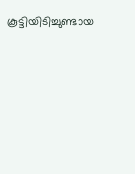കൂട്ടിയിടിച്ചുണ്ടായ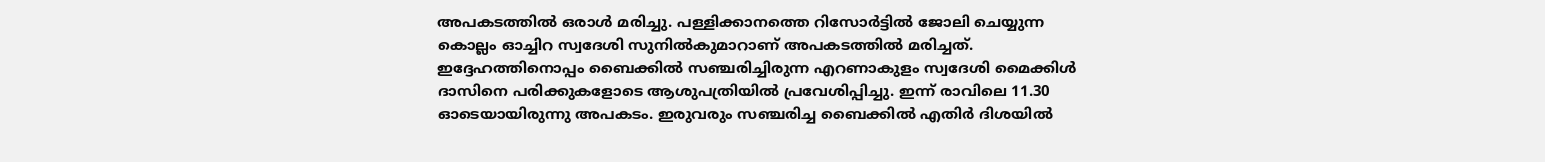അപകടത്തിൽ ഒരാൾ മരിച്ചു. പള്ളിക്കാനത്തെ റിസോർട്ടിൽ ജോലി ചെയ്യുന്ന കൊല്ലം ഓച്ചിറ സ്വദേശി സുനിൽകുമാറാണ് അപകടത്തിൽ മരിച്ചത്. ഇദ്ദേഹത്തിനൊപ്പം ബൈക്കിൽ സഞ്ചരിച്ചിരുന്ന എറണാകുളം സ്വദേശി മൈക്കിൾ ദാസിനെ പരിക്കുകളോടെ ആശുപത്രിയിൽ പ്രവേശിപ്പിച്ചു. ഇന്ന് രാവിലെ 11.30 ഓടെയായിരുന്നു അപകടം. ഇരുവരും സഞ്ചരിച്ച ബൈക്കിൽ എതിർ ദിശയിൽ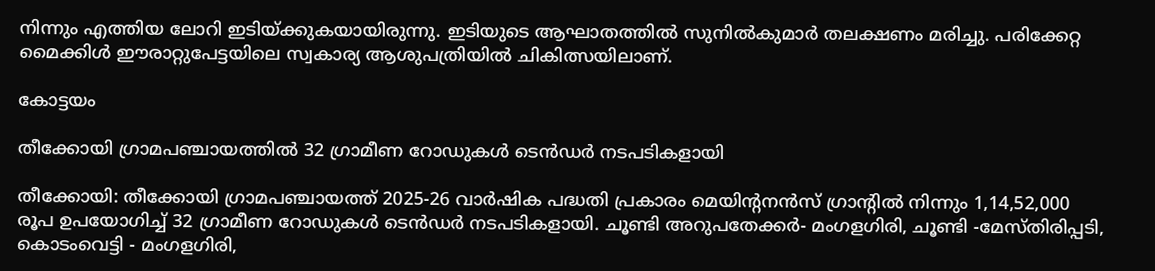നിന്നും എത്തിയ ലോറി ഇടിയ്ക്കുകയായിരുന്നു. ഇടിയുടെ ആഘാതത്തിൽ സുനിൽകുമാർ തലക്ഷണം മരിച്ചു. പരിക്കേറ്റ മൈക്കിൾ ഈരാറ്റുപേട്ടയിലെ സ്വകാര്യ ആശുപത്രിയിൽ ചികിത്സയിലാണ്.

കോട്ടയം

തീക്കോയി ഗ്രാമപഞ്ചായത്തിൽ 32 ഗ്രാമീണ റോഡുകൾ ടെൻഡർ നടപടികളായി

തീക്കോയി: തീക്കോയി ഗ്രാമപഞ്ചായത്ത് 2025-26 വാർഷിക പദ്ധതി പ്രകാരം മെയിന്റനൻസ് ഗ്രാന്റിൽ നിന്നും 1,14,52,000 രൂപ ഉപയോഗിച്ച് 32 ഗ്രാമീണ റോഡുകൾ ടെൻഡർ നടപടികളായി. ചൂണ്ടി അറുപതേക്കർ- മംഗളഗിരി, ചൂണ്ടി -മേസ്തിരിപ്പടി, കൊടംവെട്ടി - മംഗളഗിരി,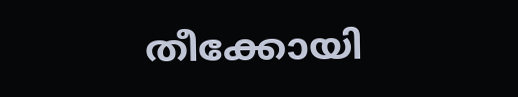തീക്കോയി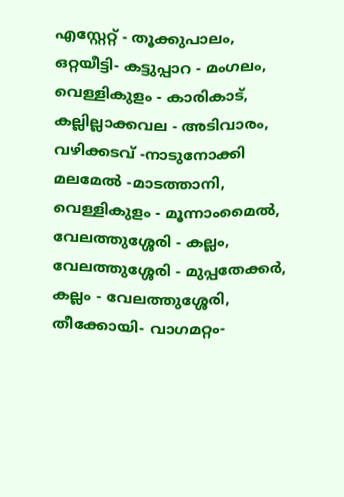എസ്റ്റേറ്റ് - തൂക്കുപാലം, ഒറ്റയീട്ടി- കട്ടുപ്പാറ - മംഗലം, വെള്ളികുളം - കാരികാട്, കല്ലില്ലാക്കവല - അടിവാരം, വഴിക്കടവ് -നാടുനോക്കി മലമേൽ -മാടത്താനി, വെള്ളികുളം - മൂന്നാംമൈൽ, വേലത്തുശ്ശേരി - കല്ലം, വേലത്തുശ്ശേരി - മുപ്പതേക്കർ, കല്ലം - വേലത്തുശ്ശേരി, തീക്കോയി- വാഗമറ്റം-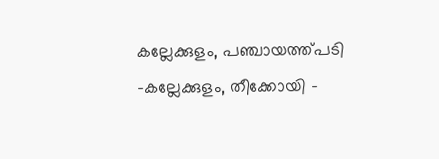കല്ലേക്കുളം, പഞ്ചായത്ത്പടി -കല്ലേക്കുളം, തീക്കോയി -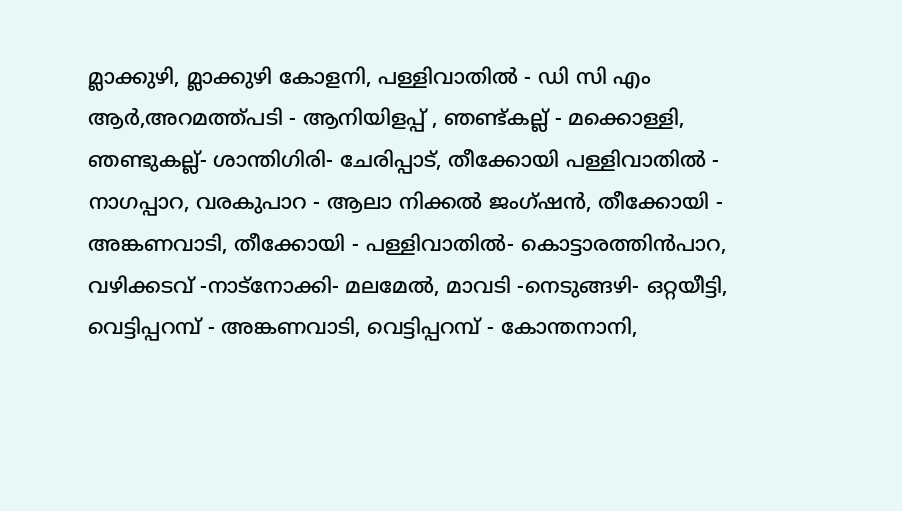മ്ലാക്കുഴി, മ്ലാക്കുഴി കോളനി, പള്ളിവാതിൽ - ഡി സി എം ആർ,അറമത്ത്പടി - ആനിയിളപ്പ് , ഞണ്ട്കല്ല് - മക്കൊള്ളി, ഞണ്ടുകല്ല്- ശാന്തിഗിരി- ചേരിപ്പാട്, തീക്കോയി പള്ളിവാതിൽ - നാഗപ്പാറ, വരകുപാറ - ആലാ നിക്കൽ ജംഗ്ഷൻ, തീക്കോയി - അങ്കണവാടി, തീക്കോയി - പള്ളിവാതിൽ- കൊട്ടാരത്തിൻപാറ, വഴിക്കടവ് -നാട്നോക്കി- മലമേൽ, മാവടി -നെടുങ്ങഴി- ഒറ്റയീട്ടി, വെട്ടിപ്പറമ്പ് - അങ്കണവാടി, വെട്ടിപ്പറമ്പ് - കോന്തനാനി,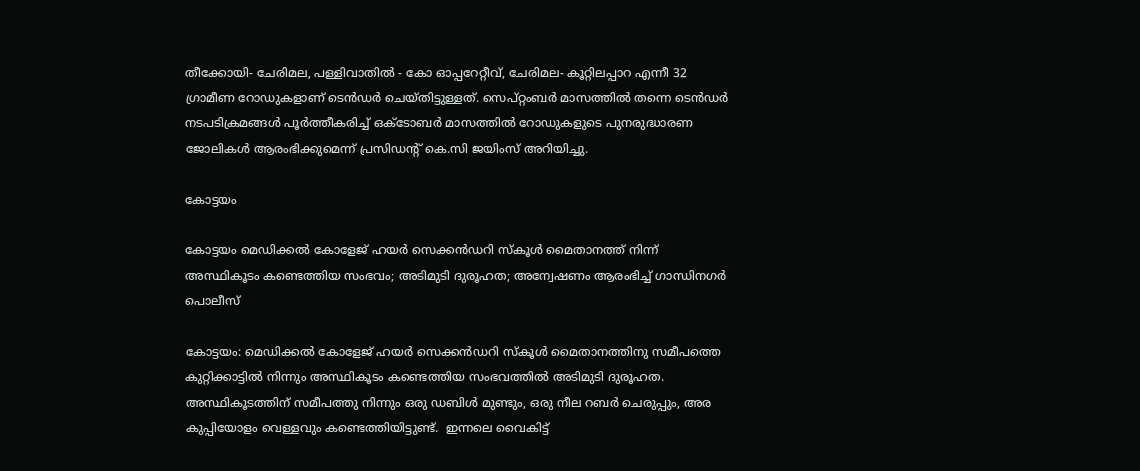തീക്കോയി- ചേരിമല, പള്ളിവാതിൽ - കോ ഓപ്പറേറ്റീവ്, ചേരിമല- കൂറ്റിലപ്പാറ എന്നീ 32 ഗ്രാമീണ റോഡുകളാണ് ടെൻഡർ ചെയ്തിട്ടുള്ളത്. സെപ്റ്റംബർ മാസത്തിൽ തന്നെ ടെൻഡർ നടപടിക്രമങ്ങൾ പൂർത്തീകരിച്ച് ഒക്ടോബർ മാസത്തിൽ റോഡുകളുടെ പുനരുദ്ധാരണ ജോലികൾ ആരംഭിക്കുമെന്ന് പ്രസിഡന്റ് കെ.സി ജയിംസ് അറിയിച്ചു.

കോട്ടയം

കോട്ടയം മെഡിക്കൽ കോളേജ് ഹയർ സെക്കൻഡറി സ്‌കൂൾ മൈതാനത്ത് നിന്ന് അസ്ഥികൂടം കണ്ടെത്തിയ സംഭവം; അടിമുടി ദുരൂഹത; അന്വേഷണം ആരംഭിച്ച് ഗാന്ധിനഗർ പൊലീസ്

കോട്ടയം: മെഡിക്കൽ കോളേജ് ഹയർ സെക്കൻഡറി സ്‌കൂൾ മൈതാനത്തിനു സമീപത്തെ കുറ്റിക്കാട്ടിൽ നിന്നും അസ്ഥികൂടം കണ്ടെത്തിയ സംഭവത്തിൽ അടിമുടി ദുരൂഹത. അസ്ഥികൂടത്തിന് സമീപത്തു നിന്നും ഒരു ഡബിൾ മുണ്ടും, ഒരു നീല റബർ ചെരുപ്പും, അര കുപ്പിയോളം വെള്ളവും കണ്ടെത്തിയിട്ടുണ്ട്.  ഇന്നലെ വൈകിട്ട്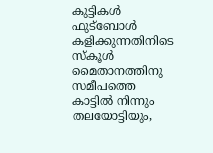കുട്ടികൾ ഫുട്‌ബോൾ കളിക്കുന്നതിനിടെ സ്‌കൂൾ മൈതാനത്തിനു സമീപത്തെ കാട്ടിൽ നിന്നും തലയോട്ടിയും,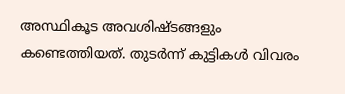അസ്ഥികൂട അവശിഷ്ടങ്ങളും കണ്ടെത്തിയത്. തുടർന്ന് കുട്ടികൾ വിവരം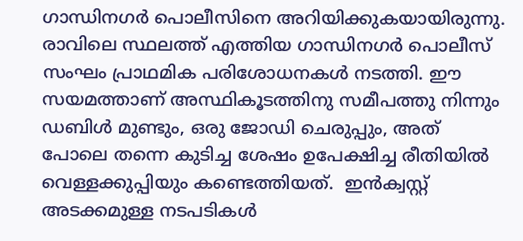ഗാന്ധിനഗർ പൊലീസിനെ അറിയിക്കുകയായിരുന്നു. രാവിലെ സ്ഥലത്ത് എത്തിയ ഗാന്ധിനഗർ പൊലീസ് സംഘം പ്രാഥമിക പരിശോധനകൾ നടത്തി. ഈ സയമത്താണ് അസ്ഥികൂടത്തിനു സമീപത്തു നിന്നും ഡബിൾ മുണ്ടും, ഒരു ജോഡി ചെരുപ്പും, അത് പോലെ തന്നെ കുടിച്ച ശേഷം ഉപേക്ഷിച്ച രീതിയിൽ വെള്ളക്കുപ്പിയും കണ്ടെത്തിയത്.  ഇൻക്വസ്റ്റ് അടക്കമുള്ള നടപടികൾ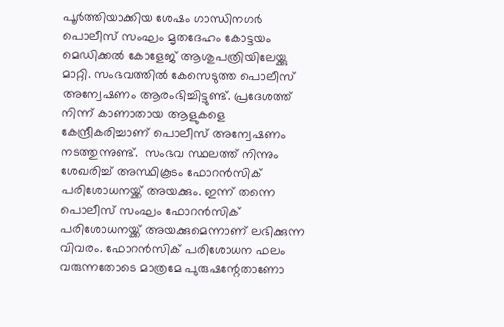പൂർത്തിയാക്കിയ ശേഷം ഗാന്ധിനഗർ പൊലീസ് സംഘം മൃതദേഹം കോട്ടയം മെഡിക്കൽ കോളേജ് ആശുപത്രിയിലേയ്ക്കു മാറ്റി. സംഭവത്തിൽ കേസെടുത്ത പൊലീസ് അന്വേഷണം ആരംഭിച്ചിട്ടുണ്ട്. പ്രദേശത്ത് നിന്ന് കാണാതായ ആളുകളെ കേന്ദ്രീകരിച്ചാണ് പൊലീസ് അന്വേഷണം നടത്തുന്നുണ്ട്.  സംഭവ സ്ഥലത്ത് നിന്നും ശേഖരിച്ച് അസ്ഥികൂടം ഫോറൻസിക് പരിശോധനയ്ക്ക് അയക്കും. ഇന്ന് തന്നെ പൊലീസ് സംഘം ഫോറൻസിക് പരിശോധനയ്ക്ക് അയക്കുമെന്നാണ് ലഭിക്കുന്ന വിവരം. ഫോറൻസിക് പരിശോധന ഫലം വരുന്നതോടെ മാത്രമേ പുരുഷന്റേതാണോ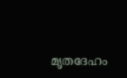മൃതദേഹം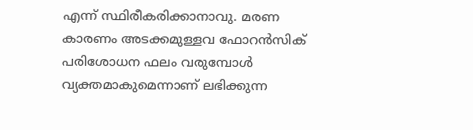എന്ന് സ്ഥിരീകരിക്കാനാവു. മരണ കാരണം അടക്കമുള്ളവ ഫോറൻസിക് പരിശോധന ഫലം വരുമ്പോൾ വ്യക്തമാകുമെന്നാണ് ലഭിക്കുന്ന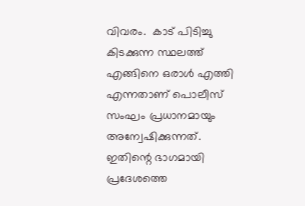വിവരം.  കാട് പിടിച്ചു കിടക്കുന്ന സ്ഥലത്ത് എങ്ങിനെ ഒരാൾ എത്തി എന്നതാണ് പൊലീസ് സംഘം പ്രധാനമായും അന്വേഷിക്കുന്നത്. ഇതിന്റെ ഭാഗമായി പ്രദേശത്തെ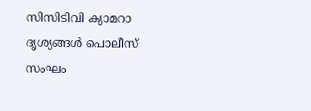സിസിടിവി ക്യാമറാ ദൃശ്യങ്ങൾ പൊലീസ് സംഘം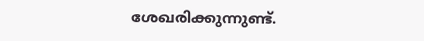ശേഖരിക്കുന്നുണ്ട്.